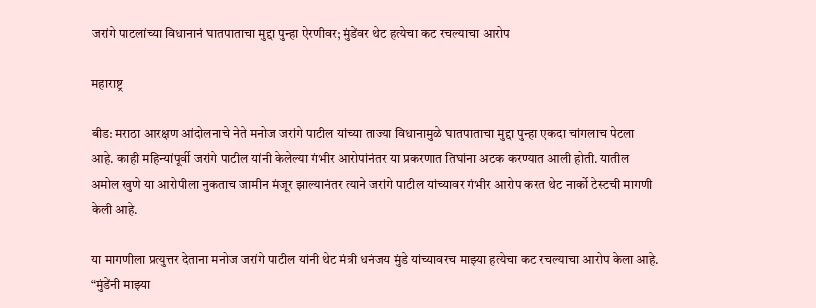जरांगे पाटलांच्या विधानानं घातपाताचा मुद्दा पुन्हा ऐरणीवर; मुंडेंवर थेट हत्येचा कट रचल्याचा आरोप

महाराष्ट्र

बीड: मराठा आरक्षण आंदोलनाचे नेते मनोज जरांगे पाटील यांच्या ताज्या विधानामुळे घातपाताचा मुद्दा पुन्हा एकदा चांगलाच पेटला आहे. काही महिन्यांपूर्वी जरांगे पाटील यांनी केलेल्या गंभीर आरोपांनंतर या प्रकरणात तिघांना अटक करण्यात आली होती. यातील अमोल खुणे या आरोपीला नुकताच जामीन मंजूर झाल्यानंतर त्याने जरांगे पाटील यांच्यावर गंभीर आरोप करत थेट नार्को टेस्टची मागणी केली आहे.

या मागणीला प्रत्युत्तर देताना मनोज जरांगे पाटील यांनी थेट मंत्री धनंजय मुंडे यांच्यावरच माझ्या हत्येचा कट रचल्याचा आरोप केला आहे. “मुंडेंनी माझ्या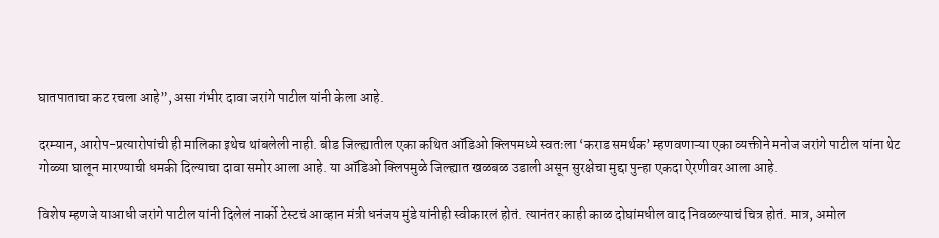घातपाताचा कट रचला आहे”, असा गंभीर दावा जरांगे पाटील यांनी केला आहे.

दरम्यान, आरोप-प्रत्यारोपांची ही मालिका इथेच थांबलेली नाही. बीड जिल्ह्यातील एका कथित ऑडिओ क्लिपमध्ये स्वतःला ‘कराड समर्थक’ म्हणवणाऱ्या एका व्यक्तीने मनोज जरांगे पाटील यांना थेट गोळ्या घालून मारण्याची धमकी दिल्याचा दावा समोर आला आहे. या ऑडिओ क्लिपमुळे जिल्ह्यात खळबळ उडाली असून सुरक्षेचा मुद्दा पुन्हा एकदा ऐरणीवर आला आहे.

विशेष म्हणजे याआधी जरांगे पाटील यांनी दिलेलं नार्को टेस्टचं आव्हान मंत्री धनंजय मुंडे यांनीही स्वीकारलं होतं. त्यानंतर काही काळ दोघांमधील वाद निवळल्याचं चित्र होतं. मात्र, अमोल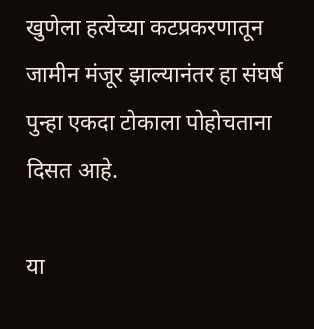खुणेला हत्येच्या कटप्रकरणातून जामीन मंजूर झाल्यानंतर हा संघर्ष पुन्हा एकदा टोकाला पोहोचताना दिसत आहे.

या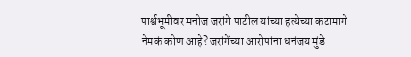पार्श्वभूमीवर मनोज जरांगे पाटील यांच्या हत्येच्या कटामागे नेमकं कोण आहे? जरांगेंच्या आरोपांना धनंजय मुंडे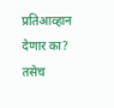प्रतिआव्हान देणार का? तसेच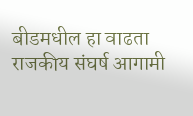बीडमधील हा वाढता राजकीय संघर्ष आगामी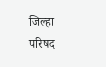जिल्हा परिषद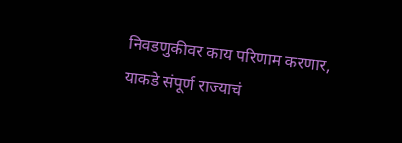निवडणुकीवर काय परिणाम करणार, याकडे संपूर्ण राज्याचं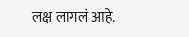लक्ष लागलं आहे.